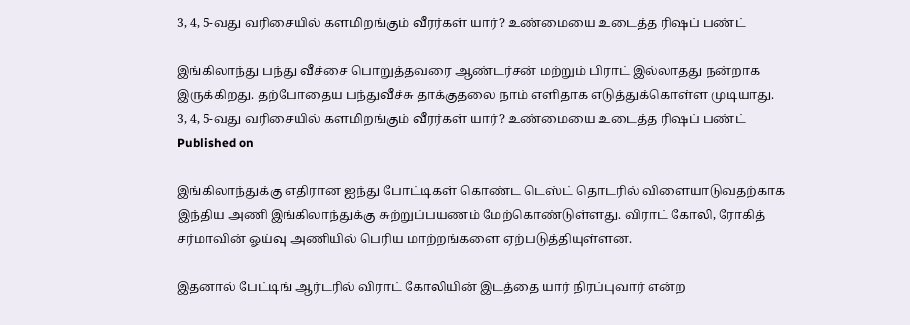3, 4, 5-வது வரிசையில் களமிறங்கும் வீரர்கள் யார்? உண்மையை உடைத்த ரிஷப் பண்ட்

இங்கிலாந்து பந்து வீச்சை பொறுத்தவரை ஆண்டர்சன் மற்றும் பிராட் இல்லாதது நன்றாக இருக்கிறது. தற்போதைய பந்துவீச்சு தாக்குதலை நாம் எளிதாக எடுத்துக்கொள்ள முடியாது.
3, 4, 5-வது வரிசையில் களமிறங்கும் வீரர்கள் யார்? உண்மையை உடைத்த ரிஷப் பண்ட்
Published on

இங்கிலாந்துக்கு எதிரான ஐந்து போட்டிகள் கொண்ட டெஸ்ட் தொடரில் விளையாடுவதற்காக இந்திய அணி இங்கிலாந்துக்கு சுற்றுப்பயணம் மேற்கொண்டுள்ளது. விராட் கோலி, ரோகித் சர்மாவின் ஓய்வு அணியில் பெரிய மாற்றங்களை ஏற்படுத்தியுள்ளன.

இதனால் பேட்டிங் ஆர்டரில் விராட் கோலியின் இடத்தை யார் நிரப்புவார் என்ற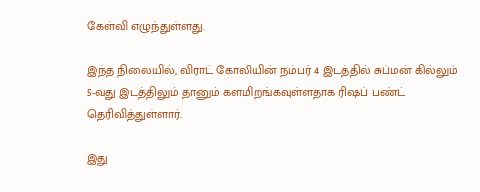கேள்வி எழுந்துள்ளது.

இந்த நிலையில், விராட் கோலியின் நம்பர் 4 இடத்தில் சுப்மன் கில்லும் 5-வது இடத்திலும் தானும் களமிறங்கவுள்ளதாக ரிஷப் பண்ட் தெரிவித்துள்ளார்.

இது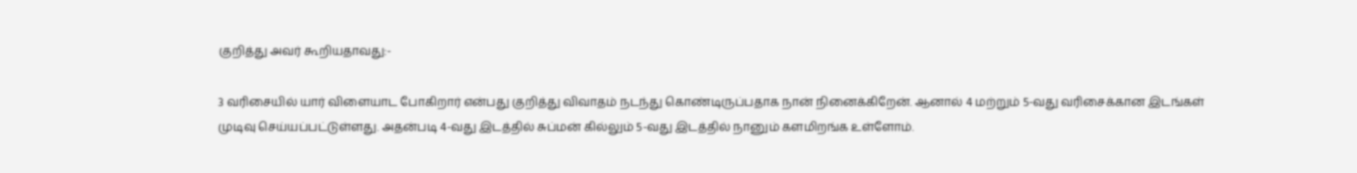குறித்து அவர் கூறியதாவது:-

3 வரிசையில் யார் விளையாட போகிறார் என்பது குறித்து விவாதம் நடந்து கொண்டிருப்பதாக நான் நினைக்கிறேன். ஆனால் 4 மற்றும் 5-வது வரிசைக்கான இடங்கள் முடிவு செய்யப்பட்டுள்ளது. அதன்படி 4-வது இடத்தில் சுப்மன் கில்லும் 5-வது இடத்தில் நானும் களமிறங்க உள்ளோம்.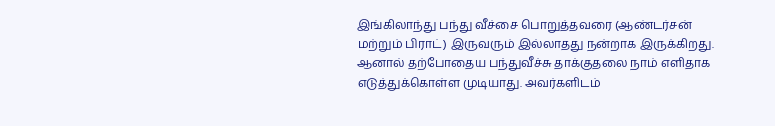இங்கிலாந்து பந்து வீச்சை பொறுத்தவரை (ஆண்டர்சன் மற்றும் பிராட்) இருவரும் இல்லாதது நன்றாக இருக்கிறது. ஆனால் தற்போதைய பந்துவீச்சு தாக்குதலை நாம் எளிதாக எடுத்துக்கொள்ள முடியாது. அவர்களிடம்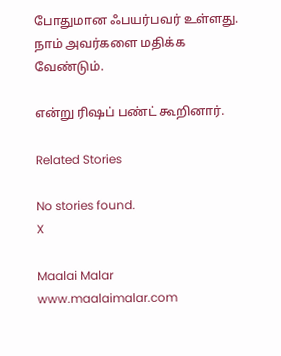போதுமான ஃபயர்பவர் உள்ளது. நாம் அவர்களை மதிக்க வேண்டும்.

என்று ரிஷப் பண்ட் கூறினார்.

Related Stories

No stories found.
X

Maalai Malar
www.maalaimalar.com